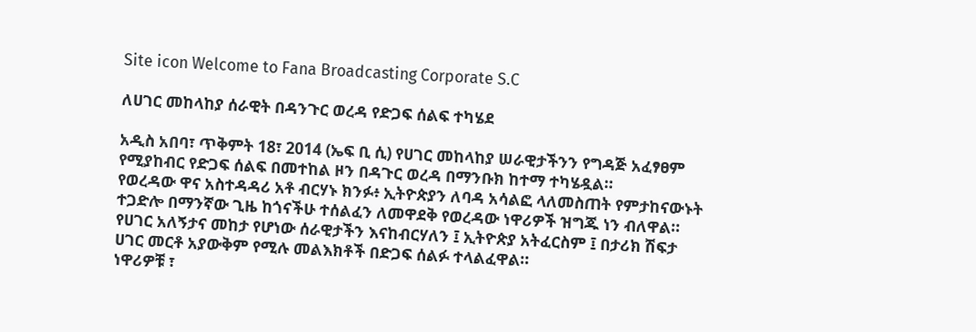Site icon Welcome to Fana Broadcasting Corporate S.C

ለሀገር መከላከያ ሰራዊት በዳንጉር ወረዳ የድጋፍ ሰልፍ ተካሄደ

አዲስ አበባ፣ ጥቅምት 18፣ 2014 (ኤፍ ቢ ሲ) የሀገር መከላከያ ሠራዊታችንን የግዳጅ አፈፃፀም የሚያከብር የድጋፍ ሰልፍ በመተከል ዞን በዳጉር ወረዳ በማንቡክ ከተማ ተካሄዷል።
የወረዳው ዋና አስተዳዳሪ አቶ ብርሃኑ ክንፉ፥ ኢትዮጵያን ለባዳ አሳልፎ ላለመስጠት የምታከናውኑት ተጋድሎ በማንኛው ጊዜ ከጎናችሁ ተሰልፈን ለመዋደቅ የወረዳው ነዋሪዎች ዝግጁ ነን ብለዋል።
የሀገር አለኝታና መከታ የሆነው ሰራዊታችን እናከብርሃለን ፤ ኢትዮጵያ አትፈርስም ፤ በታሪክ ሽፍታ ሀገር መርቶ አያውቅም የሚሉ መልእክቶች በድጋፍ ሰልፉ ተላልፈዋል።
ነዋሪዎቹ ፣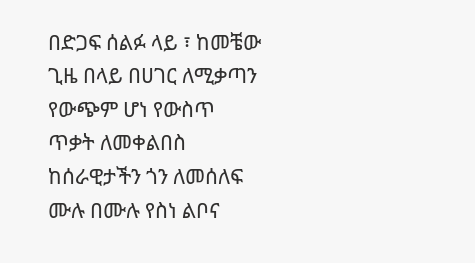በድጋፍ ሰልፉ ላይ ፣ ከመቼው ጊዜ በላይ በሀገር ለሚቃጣን የውጭም ሆነ የውስጥ ጥቃት ለመቀልበስ ከሰራዊታችን ጎን ለመሰለፍ ሙሉ በሙሉ የስነ ልቦና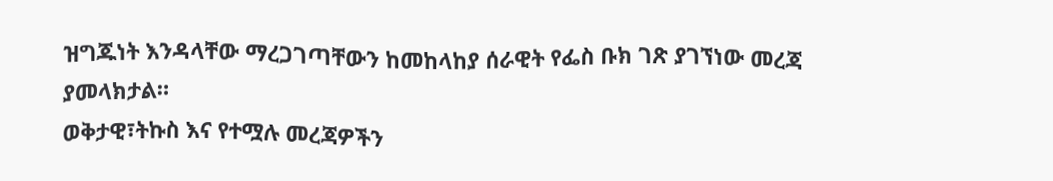ዝግጁነት እንዳላቸው ማረጋገጣቸውን ከመከላከያ ሰራዊት የፌስ ቡክ ገጽ ያገኘነው መረጃ ያመላክታል።
ወቅታዊ፣ትኩስ እና የተሟሉ መረጃዎችን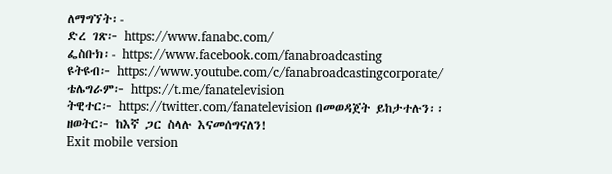ለማግኘት፡-
ድረ ገጽ፦ https://www.fanabc.com/
ፌስቡክ፡- https://www.facebook.com/fanabroadcasting
ዩትዩብ፦ https://www.youtube.com/c/fanabroadcastingcorporate/
ቴሌግራም፦ https://t.me/fanatelevision
ትዊተር፦ https://twitter.com/fanatelevision በመወዳጀት ይከታተሉን፡፡
ዘወትር፦ ከእኛ ጋር ስላሉ እናመሰግናለን!
Exit mobile version